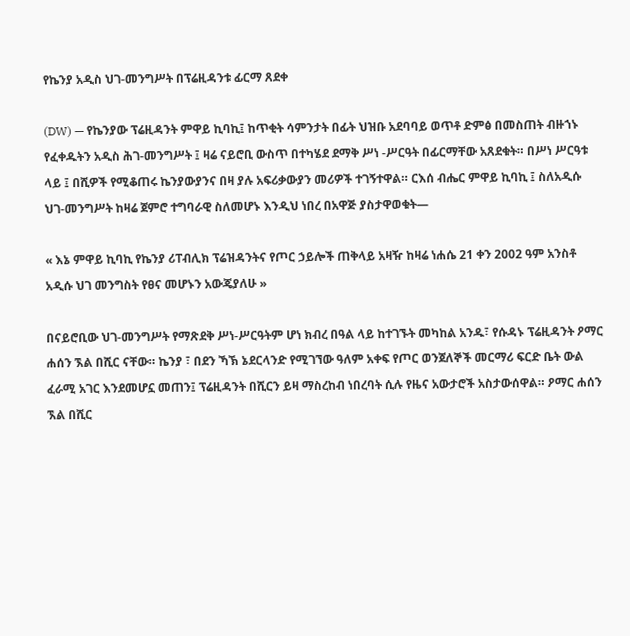የኬንያ አዲስ ህገ-መንግሥት በፕሬዚዳንቱ ፊርማ ጸደቀ

(DW) — የኬንያው ፕሬዚዳንት ምዋይ ኪባኪ፤ ከጥቂት ሳምንታት በፊት ህዝቡ አደባባይ ወጥቶ ድምፅ በመስጠት ብዙኀኑ የፈቀዱትን አዲስ ሕገ-መንግሥት ፤ ዛሬ ናይሮቢ ውስጥ በተካሄደ ደማቅ ሥነ -ሥርዓት በፊርማቸው አጸደቁት። በሥነ ሥርዓቱ ላይ ፤ በሺዎች የሚቆጠሩ ኬንያውያንና በዛ ያሉ አፍሪቃውያን መሪዎች ተገኝተዋል። ርእሰ ብሔር ምዋይ ኪባኪ ፤ ስለአዲሱ ህገ-መንግሥት ከዛሬ ጀምሮ ተግባራዊ ስለመሆኑ እንዲህ ነበረ በአዋጅ ያስታዋወቁት—

« እኔ ምዋይ ኪባኪ የኬንያ ሪፐብሊክ ፕሬዝዳንትና የጦር ኃይሎች ጠቅላይ አዛዥ ከዛሬ ነሐሴ 21 ቀን 2002 ዓም አንስቶ አዲሱ ህገ መንግስት የፀና መሆኑን አውጄያለሁ »

በናይሮቢው ህገ-መንግሥት የማጽደቅ ሥነ-ሥርዓትም ሆነ ክብረ በዓል ላይ ከተገኙት መካከል አንዱ፣ የሱዳኑ ፕሬዚዳንት ዖማር ሐሰን ኧል በሺር ናቸው። ኬንያ ፣ በደን ኻኽ ኔደርላንድ የሚገኘው ዓለም አቀፍ የጦር ወንጀለኞች መርማሪ ፍርድ ቤት ውል ፈራሚ አገር እንደመሆኗ መጠን፤ ፕሬዚዳንት በሺርን ይዛ ማስረከብ ነበረባት ሲሉ የዜና አውታሮች አስታውሰዋል። ዖማር ሐሰን ኧል በሺር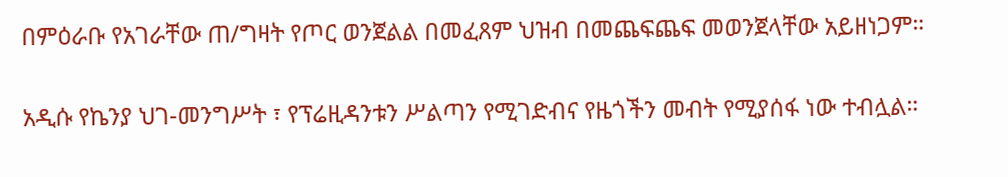በምዕራቡ የአገራቸው ጠ/ግዛት የጦር ወንጀልል በመፈጸም ህዝብ በመጨፍጨፍ መወንጀላቸው አይዘነጋም።

አዲሱ የኬንያ ህገ-መንግሥት ፣ የፕሬዚዳንቱን ሥልጣን የሚገድብና የዜጎችን መብት የሚያሰፋ ነው ተብሏል።